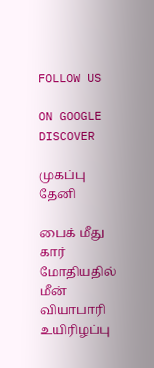FOLLOW US

ON GOOGLE DISCOVER

முகப்பு
தேனி

பைக் மீது கார் மோதியதில் மீன் வியாபாரி உயிரிழப்பு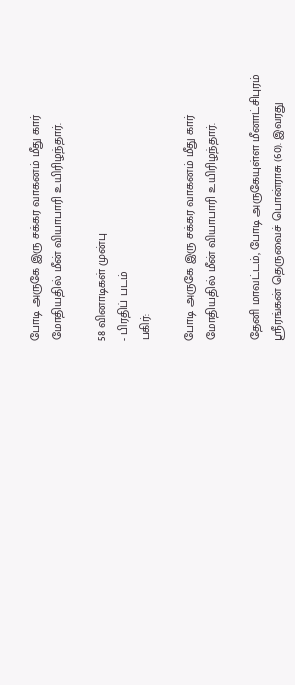போடி அருகே இரு சக்கர வாகனம் மீது கார் மோதியதில் மீன் வியாபாரி உயிரிழந்தார்.

58 வினாடிகள் முன்பு
- பிரதிப் படம்
பகிர்:

போடி அருகே இரு சக்கர வாகனம் மீது கார் மோதியதில் மீன் வியாபாரி உயிரிழந்தார்.

தேனி மாவட்டம், போடி அருகேயுள்ள மீனாட்சிபுரம் ஸ்ரீரங்கன் தெருவைச் பொன்ராசு (60). இவரது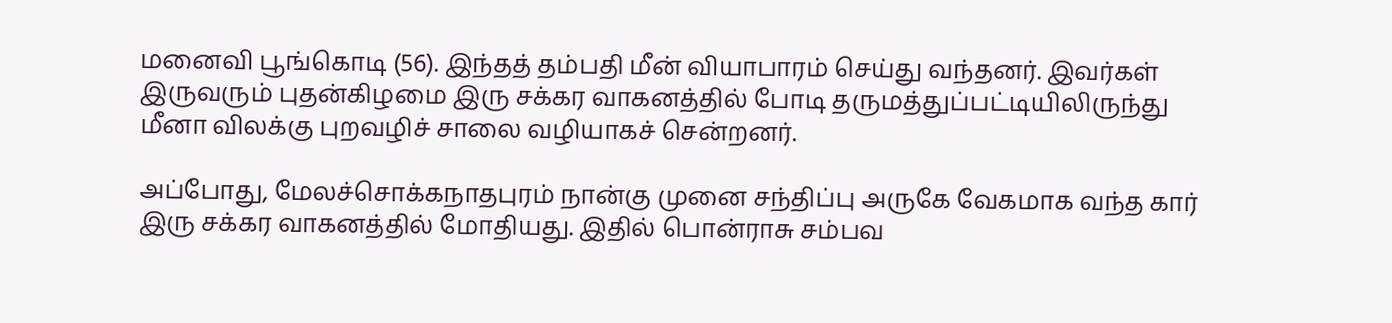மனைவி பூங்கொடி (56). இந்தத் தம்பதி மீன் வியாபாரம் செய்து வந்தனர். இவர்கள் இருவரும் புதன்கிழமை இரு சக்கர வாகனத்தில் போடி தருமத்துப்பட்டியிலிருந்து மீனா விலக்கு புறவழிச் சாலை வழியாகச் சென்றனர்.

அப்போது, மேலச்சொக்கநாதபுரம் நான்கு முனை சந்திப்பு அருகே வேகமாக வந்த கார் இரு சக்கர வாகனத்தில் மோதியது. இதில் பொன்ராசு சம்பவ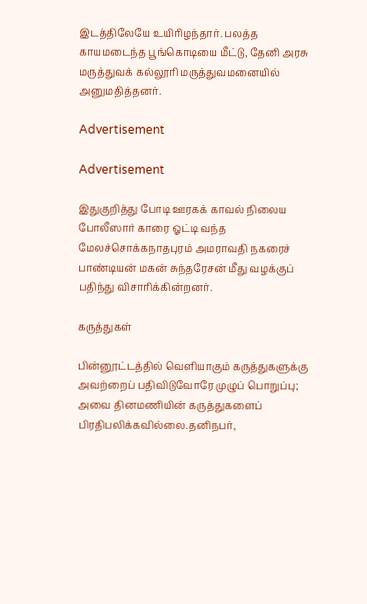இடத்திலேயே உயிரிழந்தார். பலத்த காயமடைந்த பூங்கொடியை மீட்டு, தேனி அரசு மருத்துவக் கல்லூரி மருத்துவமனையில் அனுமதித்தனர்.

Advertisement

Advertisement

இதுகுறித்து போடி ஊரகக் காவல் நிலைய போலீஸார் காரை ஓட்டி வந்த மேலச்சொக்கநாதபுரம் அமராவதி நகரைச் பாண்டியன் மகன் சுந்தரேசன் மீது வழக்குப் பதிந்து விசாரிக்கின்றனர்.

கருத்துகள்

பின்னூட்டத்தில் வெளியாகும் கருத்துகளுக்கு அவற்றைப் பதிவிடுவோரே முழுப் பொறுப்பு; அவை தினமணியின் கருத்துகளைப் பிரதிபலிக்கவில்லை.தனிநபர்,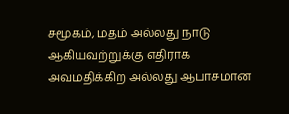சமூகம், மதம் அல்லது நாடு ஆகியவற்றுக்கு எதிராக அவமதிக்கிற அல்லது ஆபாசமான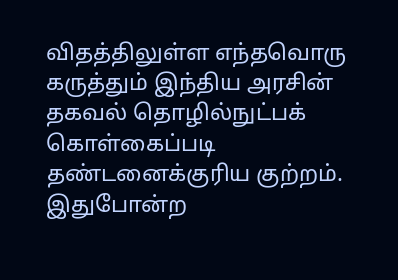விதத்திலுள்ள எந்தவொரு கருத்தும் இந்திய அரசின் தகவல் தொழில்நுட்பக் கொள்கைப்படி தண்டனைக்குரிய குற்றம். இதுபோன்ற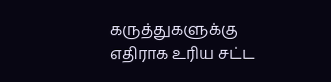கருத்துகளுக்கு எதிராக உரிய சட்ட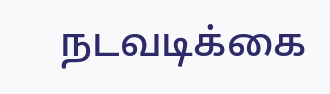நடவடிக்கை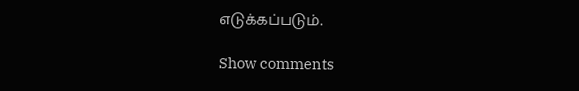எடுக்கப்படும்.

Show comments